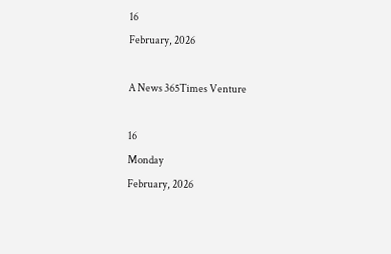16
February, 2026

A News 365Times Venture

16
Monday
February, 2026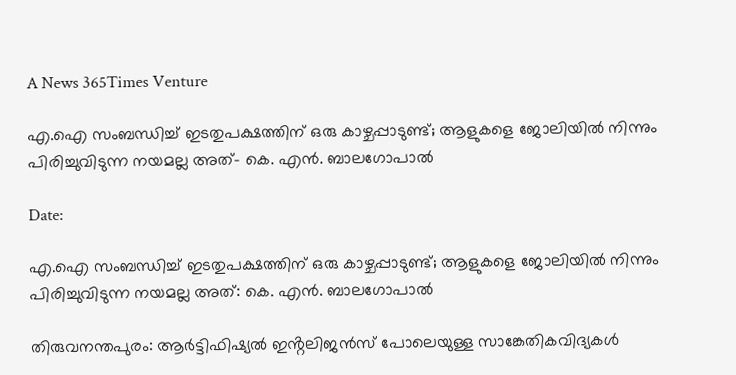A News 365Times Venture

എ.ഐ സംബന്ധിച്ച് ഇടതുപക്ഷത്തിന് ഒരു കാഴ്ചപ്പാടുണ്ട്; ആളുകളെ ജോലിയിൽ നിന്നും പിരിച്ചുവിടുന്ന നയമല്ല അത്- കെ. എൻ. ബാലഗോപാൽ

Date:

എ.ഐ സംബന്ധിച്ച് ഇടതുപക്ഷത്തിന് ഒരു കാഴ്ചപ്പാടുണ്ട്; ആളുകളെ ജോലിയിൽ നിന്നും പിരിച്ചുവിടുന്ന നയമല്ല അത്: കെ. എൻ. ബാലഗോപാൽ

തിരുവനന്തപുരം: ആർട്ടിഫിഷ്യൽ ഇൻ്റലിജൻസ് പോലെയുള്ള സാങ്കേതികവിദ്യകൾ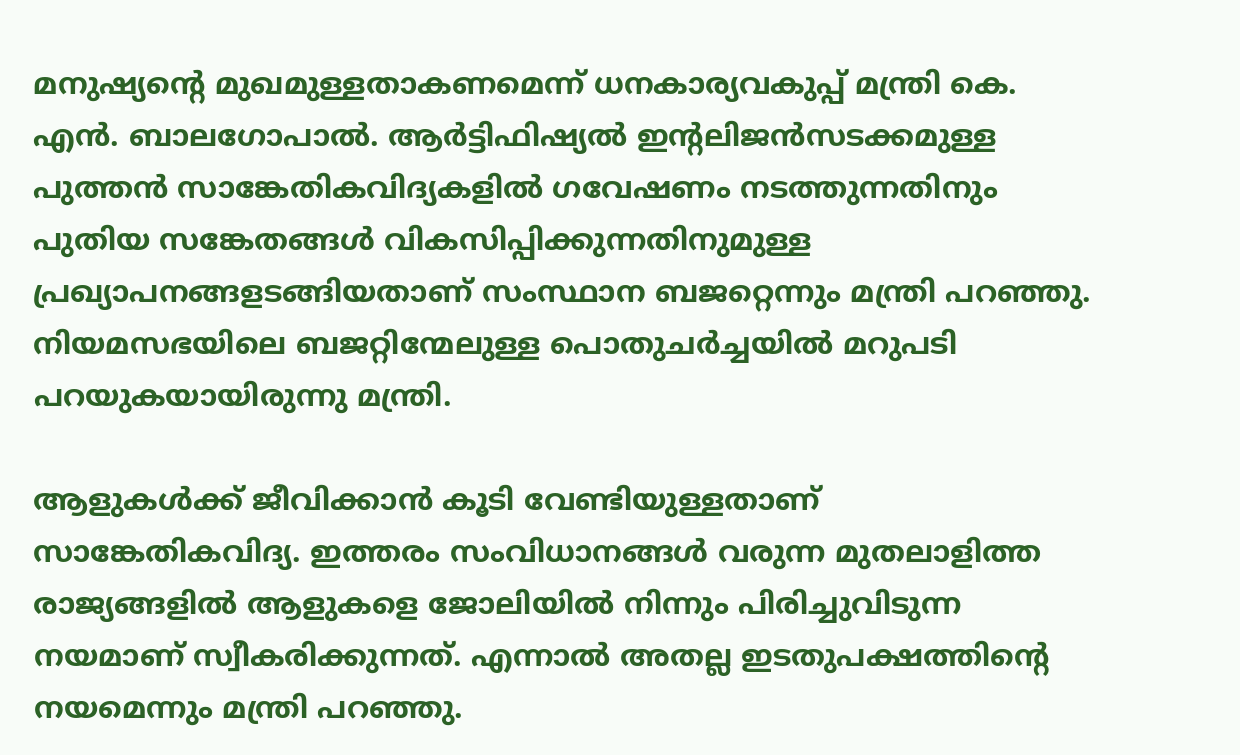മനുഷ്യൻ്റെ മുഖമുള്ളതാകണമെന്ന് ധനകാര്യവകുപ്പ് മന്ത്രി കെ. എൻ. ബാലഗോപാൽ. ആർട്ടിഫിഷ്യൽ ഇൻ്റലിജൻസടക്കമുള്ള പുത്തൻ സാങ്കേതികവിദ്യകളിൽ ഗവേഷണം നടത്തുന്നതിനും പുതിയ സങ്കേതങ്ങൾ വികസിപ്പിക്കുന്നതിനുമുള്ള പ്രഖ്യാപനങ്ങളടങ്ങിയതാണ് സംസ്ഥാന ബജറ്റെന്നും മന്ത്രി പറഞ്ഞു. നിയമസഭയിലെ ബജറ്റിന്മേലുള്ള പൊതുചർച്ചയിൽ മറുപടി പറയുകയായിരുന്നു മന്ത്രി.

ആളുകൾക്ക് ജീവിക്കാൻ കൂടി വേണ്ടിയുള്ളതാണ് സാങ്കേതികവിദ്യ. ഇത്തരം സംവിധാനങ്ങൾ വരുന്ന മുതലാളിത്ത രാജ്യങ്ങളിൽ ആളുകളെ ജോലിയിൽ നിന്നും പിരിച്ചുവിടുന്ന നയമാണ് സ്വീകരിക്കുന്നത്. എന്നാൽ അതല്ല ഇടതുപക്ഷത്തിൻ്റെ നയമെന്നും മന്ത്രി പറഞ്ഞു.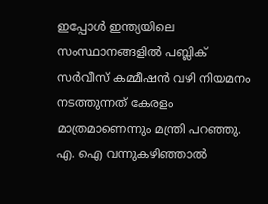ഇപ്പോൾ ഇന്ത്യയിലെ സംസ്ഥാനങ്ങളിൽ പബ്ലിക് സർവീസ് കമ്മീഷൻ വഴി നിയമനം നടത്തുന്നത് കേരളം മാത്രമാണെന്നും മന്ത്രി പറഞ്ഞു. എ. ഐ വന്നുകഴിഞ്ഞാൽ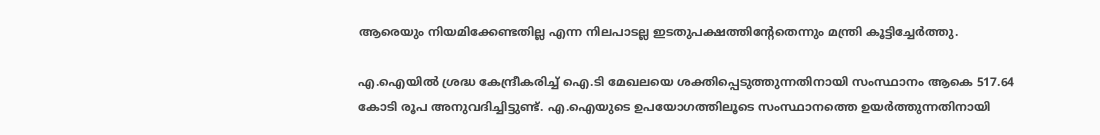ആരെയും നിയമിക്കേണ്ടതില്ല എന്ന നിലപാടല്ല ഇടതുപക്ഷത്തിൻ്റേതെന്നും മന്ത്രി കൂട്ടിച്ചേർത്തു.

എ.ഐയിൽ ശ്രദ്ധ കേന്ദ്രീകരിച്ച് ഐ.ടി മേഖലയെ ശക്തിപ്പെടുത്തുന്നതിനായി സംസ്ഥാനം ആകെ 517.64 കോടി രൂപ അനുവദിച്ചിട്ടുണ്ട്. എ.ഐയുടെ ഉപയോഗത്തിലൂടെ സംസ്ഥാനത്തെ ഉയർത്തുന്നതിനായി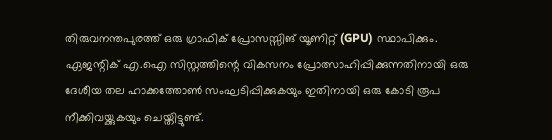തിരുവനന്തപുരത്ത് ഒരു ഗ്രാഫിക് പ്രോസസ്സിങ് യൂണിറ്റ് (GPU) സ്ഥാപിക്കും. ഏജന്റിക് എ.ഐ സിസ്റ്റത്തിന്റെ വികസനം പ്രോത്സാഹിപ്പിക്കുന്നതിനായി ഒരു ദേശീയ തല ഹാക്കത്തോൺ സംഘടിപ്പിക്കുകയും ഇതിനായി ഒരു കോടി രൂപ നീക്കിവയ്ക്കുകയും ചെയ്തിട്ടുണ്ട്.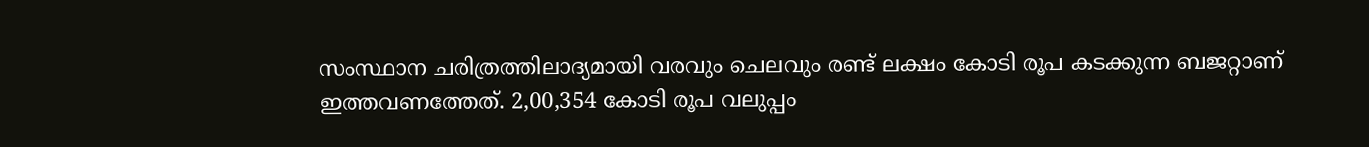സംസ്ഥാന ചരിത്രത്തിലാദ്യമായി വരവും ചെലവും രണ്ട് ലക്ഷം കോടി രൂപ കടക്കുന്ന ബജറ്റാണ് ഇത്തവണത്തേത്. 2,00,354 കോടി രൂപ വലുപ്പം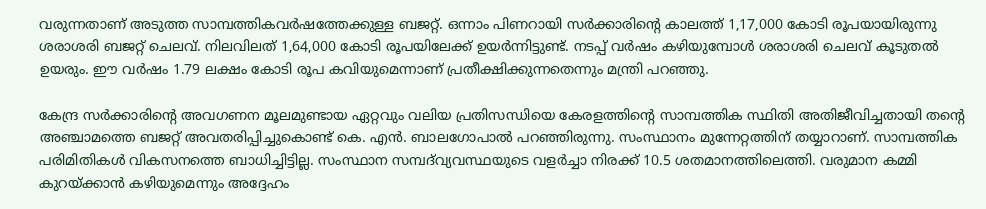വരുന്നതാണ് അടുത്ത സാമ്പത്തികവര്‍ഷത്തേക്കുള്ള ബജറ്റ്. ഒന്നാം പിണറായി സര്‍ക്കാരിന്റെ കാലത്ത് 1,17,000 കോടി രൂപയായിരുന്നു ശരാശരി ബജറ്റ് ചെലവ്. നിലവിലത് 1,64,000 കോടി രൂപയിലേക്ക് ഉയര്‍ന്നിട്ടുണ്ട്. നടപ്പ് വര്‍ഷം കഴിയുമ്പോള്‍ ശരാശരി ചെലവ് കൂടുതല്‍ ഉയരും. ഈ വര്‍ഷം 1.79 ലക്ഷം കോടി രൂപ കവിയുമെന്നാണ് പ്രതീക്ഷിക്കുന്നതെന്നും മന്ത്രി പറഞ്ഞു.

കേന്ദ്ര സർക്കാരിന്റെ അവഗണന മൂലമുണ്ടായ ഏറ്റവും വലിയ പ്രതിസന്ധിയെ കേരളത്തിന്റെ സാമ്പത്തിക സ്ഥിതി അതിജീവിച്ചതായി തന്റെ അഞ്ചാമത്തെ ബജറ്റ് അവതരിപ്പിച്ചുകൊണ്ട് കെ. എൻ. ബാലഗോപാൽ പറഞ്ഞിരുന്നു. സംസ്ഥാനം മുന്നേറ്റത്തിന് തയ്യാറാണ്. സാമ്പത്തിക പരിമിതികൾ വികസനത്തെ ബാധിച്ചിട്ടില്ല. സംസ്ഥാന സമ്പദ്‌വ്യവസ്ഥയുടെ വളർച്ചാ നിരക്ക് 10.5 ശതമാനത്തിലെത്തി. വരുമാന കമ്മി കുറയ്ക്കാൻ കഴിയുമെന്നും അദ്ദേഹം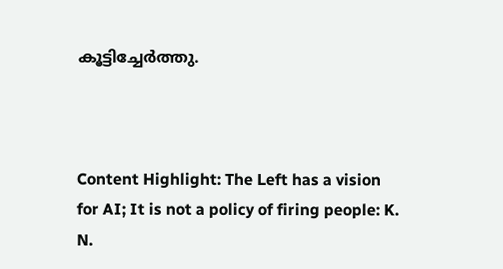കൂട്ടിച്ചേർത്തു.



Content Highlight: The Left has a vision for AI; It is not a policy of firing people: K. N.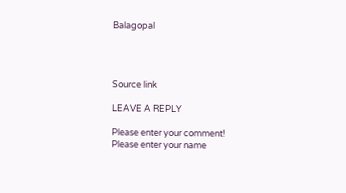Balagopal




Source link

LEAVE A REPLY

Please enter your comment!
Please enter your name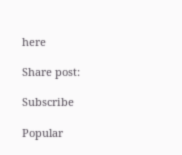here

Share post:

Subscribe

Popular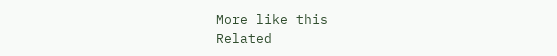More like this
Related